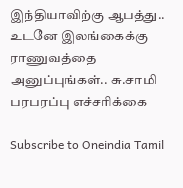இந்தியாவிற்கு ஆபத்து.. உடனே இலங்கைக்கு ராணுவத்தை அனுப்புங்கள்.. சு.சாமி பரபரப்பு எச்சரிக்கை

Subscribe to Oneindia Tamil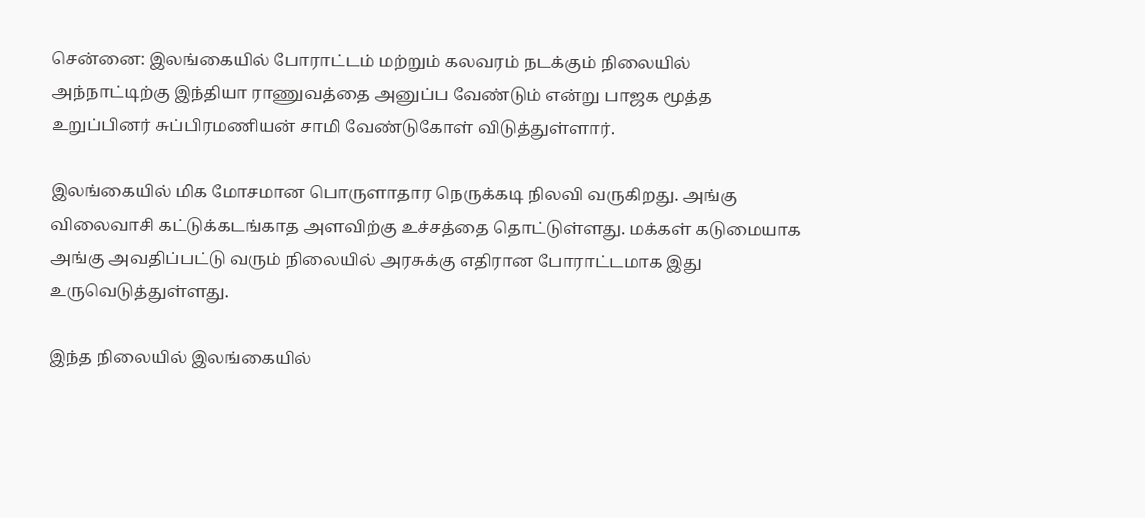சென்னை: இலங்கையில் போராட்டம் மற்றும் கலவரம் நடக்கும் நிலையில் அந்நாட்டிற்கு இந்தியா ராணுவத்தை அனுப்ப வேண்டும் என்று பாஜக மூத்த உறுப்பினர் சுப்பிரமணியன் சாமி வேண்டுகோள் விடுத்துள்ளார்.

இலங்கையில் மிக மோசமான பொருளாதார நெருக்கடி நிலவி வருகிறது. அங்கு விலைவாசி கட்டுக்கடங்காத அளவிற்கு உச்சத்தை தொட்டுள்ளது. மக்கள் கடுமையாக அங்கு அவதிப்பட்டு வரும் நிலையில் அரசுக்கு எதிரான போராட்டமாக இது உருவெடுத்துள்ளது.

இந்த நிலையில் இலங்கையில்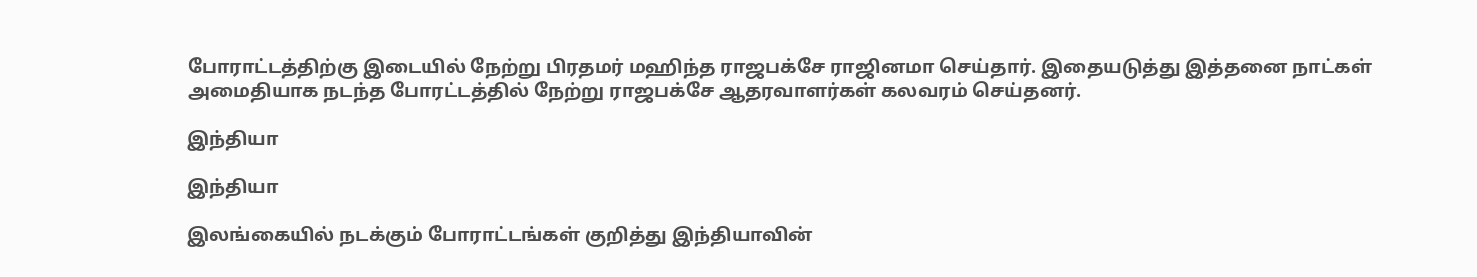போராட்டத்திற்கு இடையில் நேற்று பிரதமர் மஹிந்த ராஜபக்சே ராஜினமா செய்தார். இதையடுத்து இத்தனை நாட்கள் அமைதியாக நடந்த போரட்டத்தில் நேற்று ராஜபக்சே ஆதரவாளர்கள் கலவரம் செய்தனர்.

இந்தியா

இந்தியா

இலங்கையில் நடக்கும் போராட்டங்கள் குறித்து இந்தியாவின்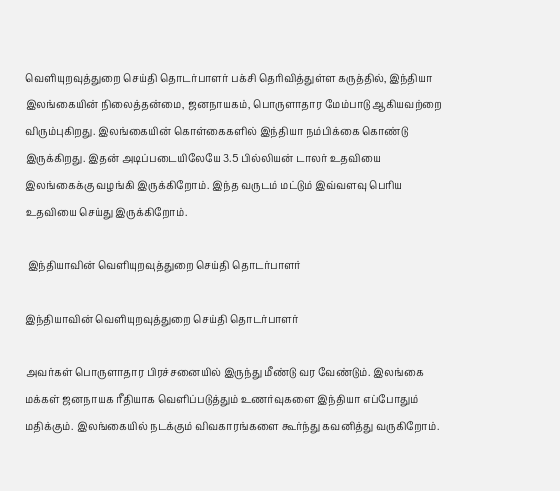வெளியுறவுத்துறை செய்தி தொடர்பாளர் பக்சி தெரிவித்துள்ள கருத்தில், இந்தியா இலங்கையின் நிலைத்தன்மை, ஜனநாயகம், பொருளாதார மேம்பாடு ஆகியவற்றை விரும்புகிறது. இலங்கையின் கொள்கைகளில் இந்தியா நம்பிக்கை கொண்டு இருக்கிறது. இதன் அடிப்படையிலேயே 3.5 பில்லியன் டாலர் உதவியை இலங்கைக்கு வழங்கி இருக்கிறோம். இந்த வருடம் மட்டும் இவ்வளவு பெரிய உதவியை செய்து இருக்கிறோம்.

 இந்தியாவின் வெளியுறவுத்துறை செய்தி தொடர்பாளர்

இந்தியாவின் வெளியுறவுத்துறை செய்தி தொடர்பாளர்

அவர்கள் பொருளாதார பிரச்சனையில் இருந்து மீண்டு வர வேண்டும். இலங்கை மக்கள் ஜனநாயக ரீதியாக வெளிப்படுத்தும் உணர்வுகளை இந்தியா எப்போதும் மதிக்கும். இலங்கையில் நடக்கும் விவகாரங்களை கூர்ந்து கவனித்து வருகிறோம்.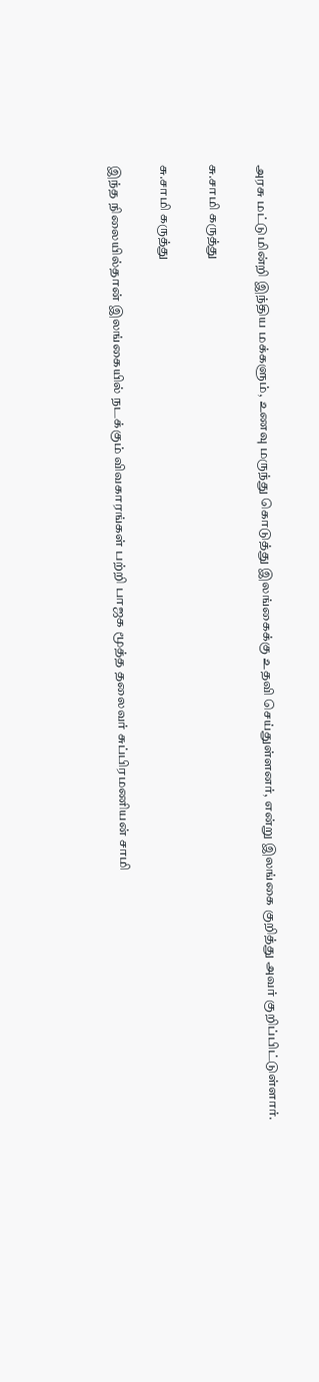அரசு மட்டுமின்றி இந்திய மக்களும், உணவு மருந்து கொடுத்து இலங்கைக்கு உதவி செய்துள்ளனர், என்று இலங்கை குறித்து அவர் குறிப்பிட்டுள்ளார்.

சு.சாமி கருத்து

சு.சாமி கருத்து

இந்த நிலையில்தான் இலங்கையில் நடக்கும் விவகாரங்கள் பற்றி பாஜக மூத்த தலைவர் சுப்பிரமணியன் சாமி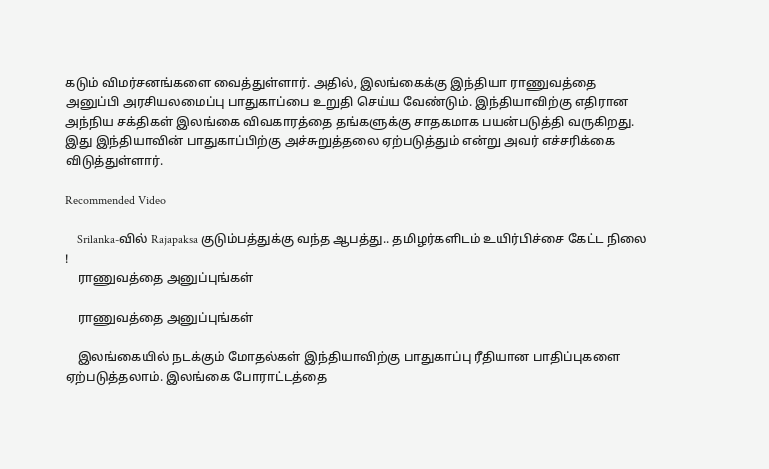கடும் விமர்சனங்களை வைத்துள்ளார். அதில், இலங்கைக்கு இந்தியா ராணுவத்தை அனுப்பி அரசியலமைப்பு பாதுகாப்பை உறுதி செய்ய வேண்டும். இந்தியாவிற்கு எதிரான அந்நிய சக்திகள் இலங்கை விவகாரத்தை தங்களுக்கு சாதகமாக பயன்படுத்தி வருகிறது. இது இந்தியாவின் பாதுகாப்பிற்கு அச்சுறுத்தலை ஏற்படுத்தும் என்று அவர் எச்சரிக்கை விடுத்துள்ளார்.

Recommended Video

    Srilanka-வில் Rajapaksa குடும்பத்துக்கு வந்த ஆபத்து.. தமிழர்களிடம் உயிர்பிச்சை கேட்ட நிலை !
    ராணுவத்தை அனுப்புங்கள்

    ராணுவத்தை அனுப்புங்கள்

    இலங்கையில் நடக்கும் மோதல்கள் இந்தியாவிற்கு பாதுகாப்பு ரீதியான பாதிப்புகளை ஏற்படுத்தலாம். இலங்கை போராட்டத்தை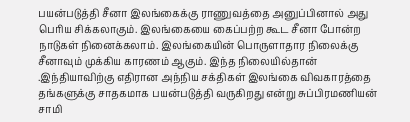பயன்படுத்தி சீனா இலங்கைக்கு ராணுவத்தை அனுப்பினால் அது பெரிய சிக்கலாகும். இலங்கையை கைப்பற்ற கூட சீனா போன்ற நாடுகள் நினைக்கலாம். இலங்கையின் பொருளாதார நிலைக்கு சீனாவும் முக்கிய காரணம் ஆகும். இந்த நிலையில்தான் .இந்தியாவிற்கு எதிரான அந்நிய சக்திகள் இலங்கை விவகாரத்தை தங்களுக்கு சாதகமாக பயன்படுத்தி வருகிறது என்று சுப்பிரமணியன் சாமி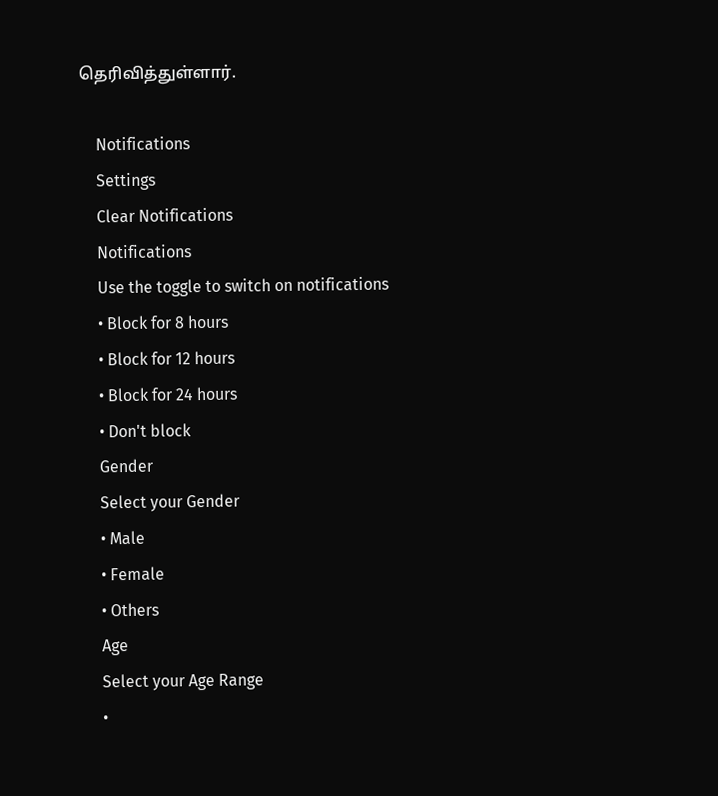தெரிவித்துள்ளார்.

    Notifications
    Settings
    Clear Notifications
    Notifications
    Use the toggle to switch on notifications
    • Block for 8 hours
    • Block for 12 hours
    • Block for 24 hours
    • Don't block
    Gender
    Select your Gender
    • Male
    • Female
    • Others
    Age
    Select your Age Range
    •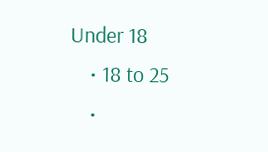Under 18
    • 18 to 25
    •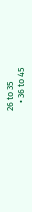26 to 35
    • 36 to 45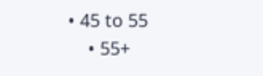• 45 to 55
    • 55+